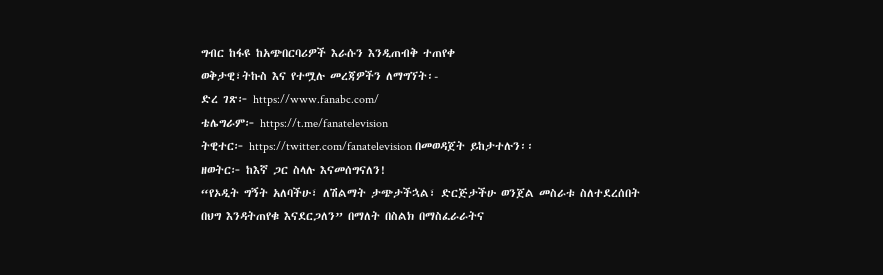ግብር ከፋዩ ከአጭበርባሪዎች እራሱን እንዲጠብቅ ተጠየቀ
ወቅታዊ፣ትኩስ እና የተሟሉ መረጃዎችን ለማግኘት፡-
ድረ ገጽ፦ https://www.fanabc.com/
ቴሌግራም፦ https://t.me/fanatelevision
ትዊተር፦ https://twitter.com/fanatelevision በመወዳጀት ይከታተሉን፡፡
ዘወትር፦ ከእኛ ጋር ስላሉ እናመሰግናለን!
“የኦዲት ግኝት አለባችሁ፣ ለሽልማት ታጭታችኋል፣ ድርጅታችሁ ወንጀል መስራቱ ስለተደረሰበት በህግ እንዳትጠየቁ እናደርጋለን” በማለት በስልክ በማስፈራራትና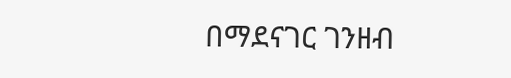በማደናገር ገንዘብ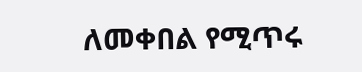ለመቀበል የሚጥሩ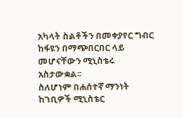አካላት ስልቶችን በመቀያየር ግብር ከፋዩን በማጭበርበር ላይ መሆናቸውን ሚኒስቴሩ አስታውቋል፡፡
ስለሆነም በሐሰተኛ ማንነት ከገቢዎች ሚኒስቴር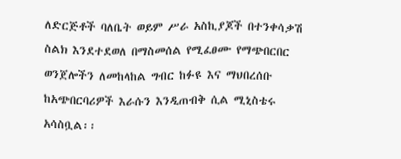ለድርጅቶች ባለቤት ወይም ሥራ አስኪያጆች በተንቀሳቃሽ ስልክ እንደተደወለ በማስመሰል የሚፈፀሙ የማጭበርበር ወንጀሎችን ለመከላከል ግብር ከፉዩ እና ማህበረሰቡ ከአጭበርባሪዎች እራሱን እንዲጠብቅ ሲል ሚኒስቴሩ አሳስቧል፡፡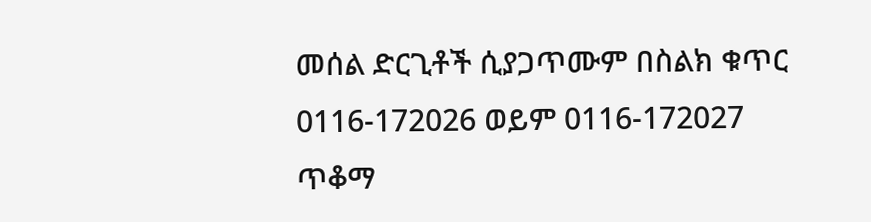መሰል ድርጊቶች ሲያጋጥሙም በስልክ ቁጥር 0116-172026 ወይም 0116-172027 ጥቆማ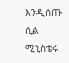እንዲሰጡ ሲል ሚኒስቴሩ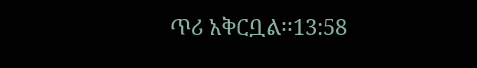ጥሪ አቅርቧል፡፡13:58